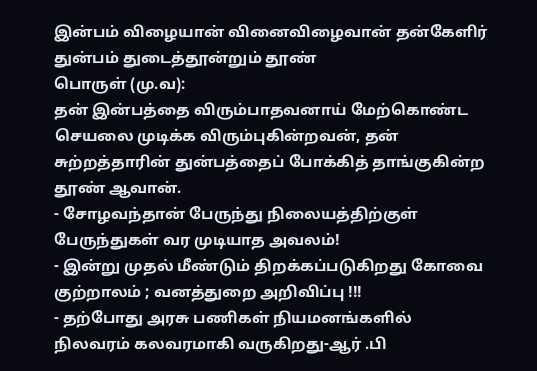இன்பம் விழையான் வினைவிழைவான் தன்கேளிர்
துன்பம் துடைத்தூன்றும் தூண்
பொருள் (மு.வ):
தன் இன்பத்தை விரும்பாதவனாய் மேற்கொண்ட செயலை முடிக்க விரும்புகின்றவன், தன் சுற்றத்தாரின் துன்பத்தைப் போக்கித் தாங்குகின்ற தூண் ஆவான்.
- சோழவந்தான் பேருந்து நிலையத்திற்குள் பேருந்துகள் வர முடியாத அவலம்!
- இன்று முதல் மீண்டும் திறக்கப்படுகிறது கோவை குற்றாலம் ; வனத்துறை அறிவிப்பு !!!
- தற்போது அரசு பணிகள் நியமனங்களில் நிலவரம் கலவரமாகி வருகிறது-ஆர் .பி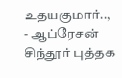உதயகுமார்..,
- ஆப்ரேசன் சிந்தூர் புத்தக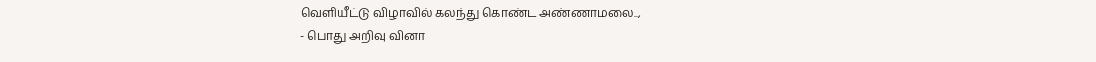வெளியீட்டு விழாவில் கலந்து கொண்ட அண்ணாமலை..,
- பொது அறிவு வினா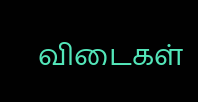விடைகள்